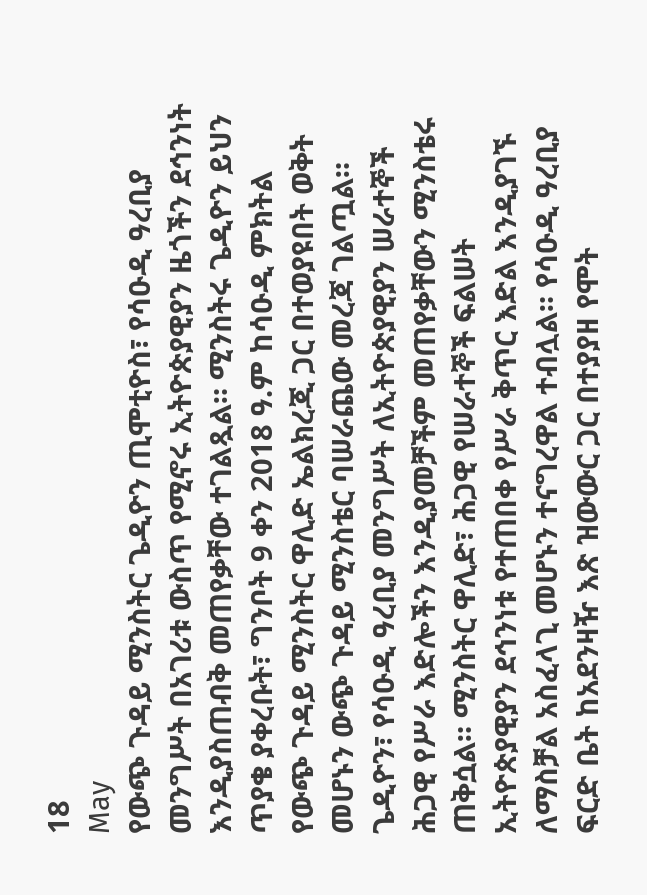18
May
የውጭ ጉዳይ ሚንስትር ጌዲዮን ጢሞቲዮስ፣ የሳዑዲ ዓረቢያ መንግሥት በአገሪቱ ውስጥ የሚኖሩ ኢትዮጵያዊያን ዜጎችን ደኅንነት እንዲያስጠብቅ መጠየቃቸው ተገልጿል። ሚንስትሩ ጌዲዮን ይህን ጥያቄ ያቀረቡት፣ ግንቦት 9 ቀን 2018 ዓ.ም ከሳዑዲ ምክትል የውጭ ጉዳይ ሚንስትር ዋሊድ ኤልክረጂ ጋር በተወያዩበት ወቅት መሆኑን ውጭ ጉዳይ ሚንስቴር ባሠራጨው መረጃ ገልጧል። ጌዲዮን፣ የሳዑዲ ዓረቢያ መንግሥት ለኢትዮጵያዊያን ሠራተኞች ሕጋዊ የሥራ እድሎችን እንዲያመቻችም መጠየቃቸውን ሚንስቴሩ ጠቅሷል። ሚንስትር ዋሊድ፣ ሕጋዊ የሠራተኞች ፍልሠት ኢትዮጵያዊያን ደኅንነቱ የተጠበቀ የሥራ ቅጥር እድል እንዲያገኙ ለማስቻል አስፈላጊ መሆኑን ተናግረዋል ተብሏል። የሳዑዲ ዓረቢያ ፍርድ ቤት ከአደንዛዥ እጽ ዝውውር ጋር በተያያዘ የሞት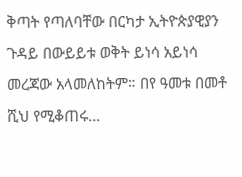ቅጣት የጣለባቸው በርካታ ኢትዮጵያዊያን ጉዳይ በውይይቱ ወቅት ይነሳ አይነሳ መረጃው አላመለከትም። በየ ዓመቱ በመቶ ሺህ የሚቆጠሩ…